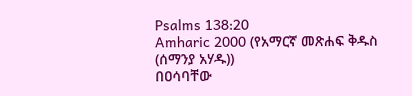Psalms 138:20
Amharic 2000 (የአማርኛ መጽሐፍ ቅዱስ (ሰማንያ አሃዱ))
በዐሳባቸው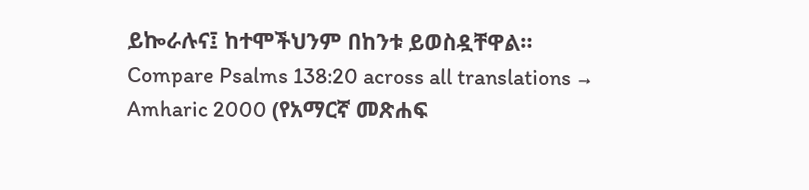ይኰራሉና፤ ከተሞችህንም በከንቱ ይወስዷቸዋል።
Compare Psalms 138:20 across all translations →
Amharic 2000 (የአማርኛ መጽሐፍ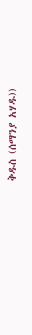ቅዱስ (ሰማንያ አሃዱ))